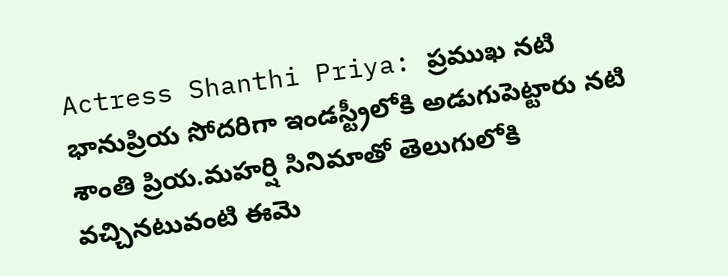Actress Shanthi Priya: ప్రముఖ నటి భానుప్రియ సోదరిగా ఇండస్ట్రీలోకి అడుగుపెట్టారు నటి శాంతి ప్రియ.మహర్షి సినిమాతో తెలుగులోకి వచ్చినటువంటి ఈమె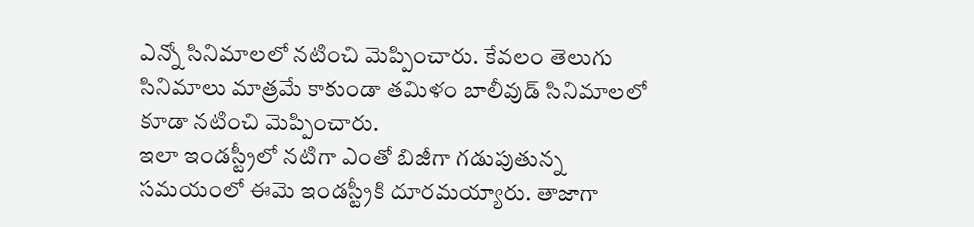ఎన్నో సినిమాలలో నటించి మెప్పించారు. కేవలం తెలుగు సినిమాలు మాత్రమే కాకుండా తమిళం బాలీవుడ్ సినిమాలలో కూడా నటించి మెప్పించారు.
ఇలా ఇండస్ట్రీలో నటిగా ఎంతో బిజీగా గడుపుతున్న సమయంలో ఈమె ఇండస్ట్రీకి దూరమయ్యారు. తాజాగా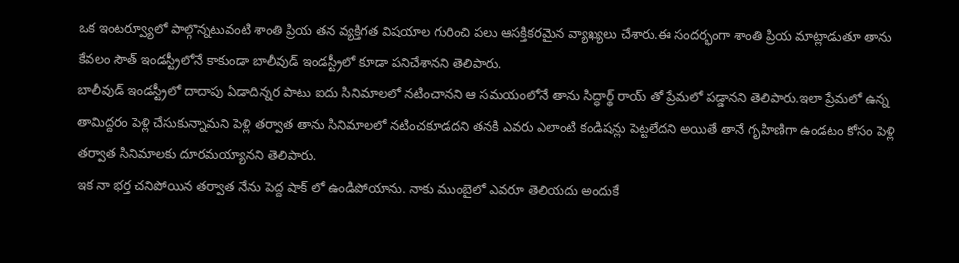ఒక ఇంటర్వ్యూలో పాల్గొన్నటువంటి శాంతి ప్రియ తన వ్యక్తిగత విషయాల గురించి పలు ఆసక్తికరమైన వ్యాఖ్యలు చేశారు.ఈ సందర్భంగా శాంతి ప్రియ మాట్లాడుతూ తాను కేవలం సౌత్ ఇండస్ట్రీలోనే కాకుండా బాలీవుడ్ ఇండస్ట్రీలో కూడా పనిచేశానని తెలిపారు.
బాలీవుడ్ ఇండస్ట్రీలో దాదాపు ఏడాదిన్నర పాటు ఐదు సినిమాలలో నటించానని ఆ సమయంలోనే తాను సిద్ధార్థ్ రాయ్ తో ప్రేమలో పడ్డానని తెలిపారు.ఇలా ప్రేమలో ఉన్న తామిద్దరం పెళ్లి చేసుకున్నామని పెళ్లి తర్వాత తాను సినిమాలలో నటించకూడదని తనకి ఎవరు ఎలాంటి కండిషన్లు పెట్టలేదని అయితే తానే గృహిణిగా ఉండటం కోసం పెళ్లి తర్వాత సినిమాలకు దూరమయ్యానని తెలిపారు.
ఇక నా భర్త చనిపోయిన తర్వాత నేను పెద్ద షాక్ లో ఉండిపోయాను. నాకు ముంబైలో ఎవరూ తెలియదు అందుకే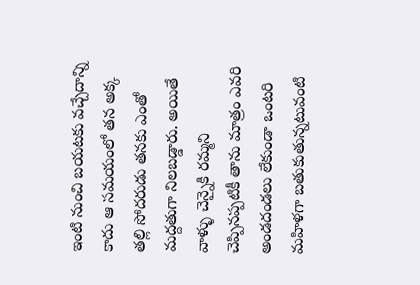ఇంటి నుంచి బయటకు వచ్చేదాన్ని కాదు ఆ సమయంలో తన అక్క తల్లి సోదరుడు తనకు ఎంతో మద్దతుగా నిలబడ్డారు. అయితే వాళ్ళు చెన్నైకి రమ్మని చెప్పినప్పటికీ తాను మాత్రం ఎవరి అండదండలు లేకుండా ఒంటరి మహిళగా బతుకుతున్నటువంటి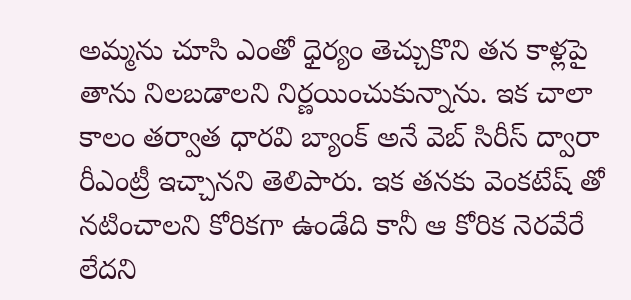అమ్మను చూసి ఎంతో ధైర్యం తెచ్చుకొని తన కాళ్లపై తాను నిలబడాలని నిర్ణయించుకున్నాను. ఇక చాలా కాలం తర్వాత ధారవి బ్యాంక్ అనే వెబ్ సిరీస్ ద్వారా రీఎంట్రీ ఇచ్చానని తెలిపారు. ఇక తనకు వెంకటేష్ తో నటించాలని కోరికగా ఉండేది కానీ ఆ కోరిక నెరవేరే లేదని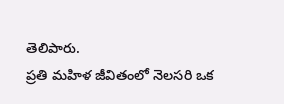తెలిపారు.
ప్రతి మహిళ జీవితంలో నెలసరి ఒక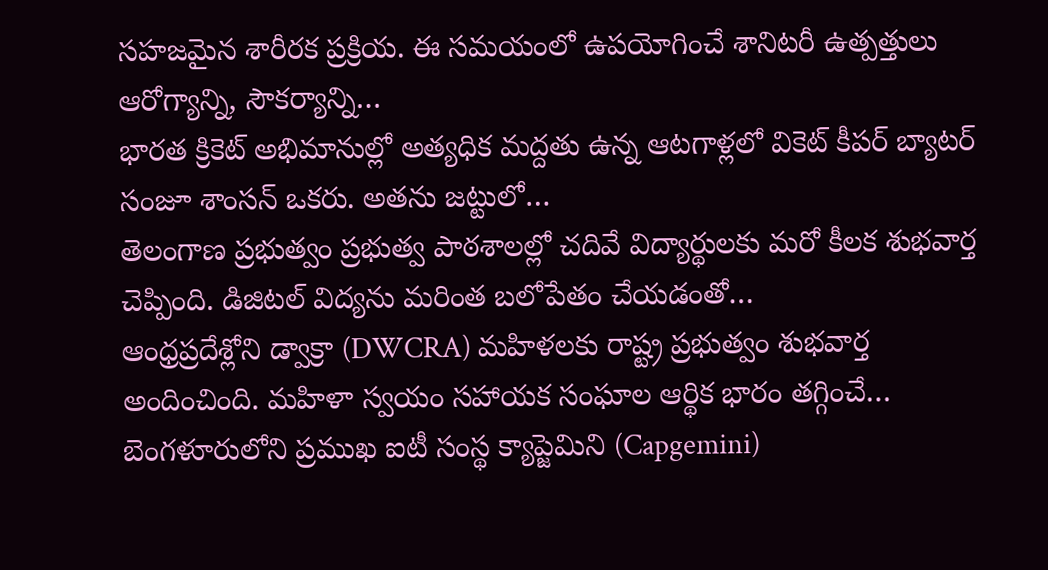సహజమైన శారీరక ప్రక్రియ. ఈ సమయంలో ఉపయోగించే శానిటరీ ఉత్పత్తులు ఆరోగ్యాన్ని, సౌకర్యాన్ని…
భారత క్రికెట్ అభిమానుల్లో అత్యధిక మద్దతు ఉన్న ఆటగాళ్లలో వికెట్ కీపర్ బ్యాటర్ సంజూ శాంసన్ ఒకరు. అతను జట్టులో…
తెలంగాణ ప్రభుత్వం ప్రభుత్వ పాఠశాలల్లో చదివే విద్యార్థులకు మరో కీలక శుభవార్త చెప్పింది. డిజిటల్ విద్యను మరింత బలోపేతం చేయడంతో…
ఆంధ్రప్రదేశ్లోని డ్వాక్రా (DWCRA) మహిళలకు రాష్ట్ర ప్రభుత్వం శుభవార్త అందించింది. మహిళా స్వయం సహాయక సంఘాల ఆర్థిక భారం తగ్గించే…
బెంగళూరులోని ప్రముఖ ఐటీ సంస్థ క్యాప్జెమిని (Capgemini)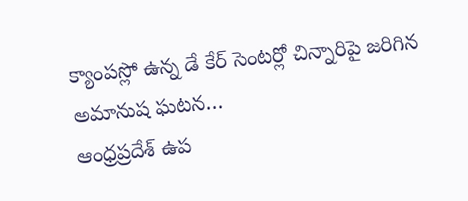క్యాంపస్లో ఉన్న డే కేర్ సెంటర్లో చిన్నారిపై జరిగిన అమానుష ఘటన…
ఆంధ్రప్రదేశ్ ఉప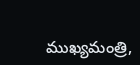ముఖ్యమంత్రి,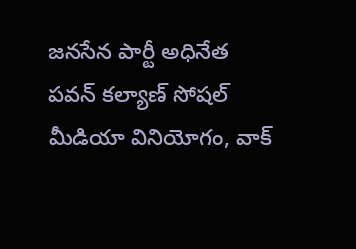జనసేన పార్టీ అధినేత పవన్ కల్యాణ్ సోషల్ మీడియా వినియోగం, వాక్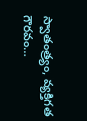స్వాతంత్ర్యం, వ్యక్తిగత గౌరవం…